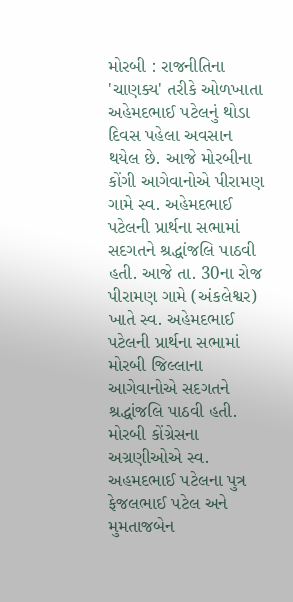મોરબી : રાજનીતિના 'ચાણક્ય' તરીકે ઓળખાતા અહેમદભાઈ પટેલનું થોડા દિવસ પહેલા અવસાન થયેલ છે. આજે મોરબીના કોંગી આગેવાનોએ પીરામણ ગામે સ્વ. અહેમદભાઈ પટેલની પ્રાર્થના સભામાં સદગતને શ્રદ્ધાંજલિ પાઠવી હતી. આજે તા. 30ના રોજ પીરામણ ગામે (અંકલેશ્વર) ખાતે સ્વ. અહેમદભાઈ પટેલની પ્રાર્થના સભામાં મોરબી જિલ્લાના આગેવાનોએ સદગતને શ્રદ્ધાંજલિ પાઠવી હતી. મોરબી કોંગ્રેસના અગ્રણીઓએ સ્વ. અહમદભાઈ પટેલના પુત્ર ફેજલભાઈ પટેલ અને મુમતાજબેન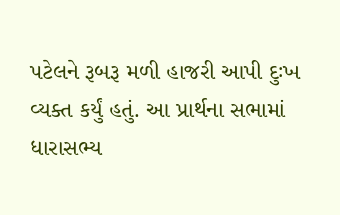પટેલને રૂબરૂ મળી હાજરી આપી દુઃખ વ્યક્ત કર્યું હતું. આ પ્રાર્થના સભામાં ધારાસભ્ય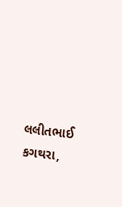લલીતભાઈ કગથરા,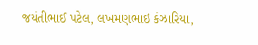જયંતીભાઈ પટેલ, લખમણભાઇ કંઝારિયા,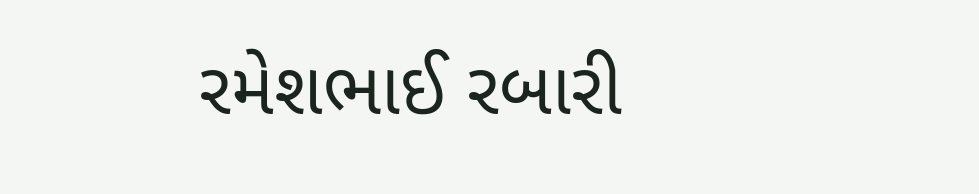રમેશભાઈ રબારી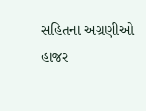સહિતના અગ્રણીઓ હાજર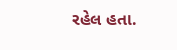રહેલ હતા.